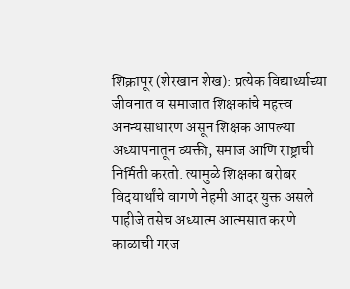शिक्रापूर (शेरखान शेख): प्रत्येक विद्यार्थ्याच्या जीवनात व समाजात शिक्षकांचे महत्त्व अनन्यसाधारण असून शिक्षक आपल्या अध्यापनातून व्यक्ती, समाज आणि राष्ट्राची निर्मिती करतो. त्यामुळे शिक्षका बरोबर विदयार्थांचे वागणे नेहमी आदर युक्त असले पाहीजे तसेच अध्यात्म आत्मसात करणे काळाची गरज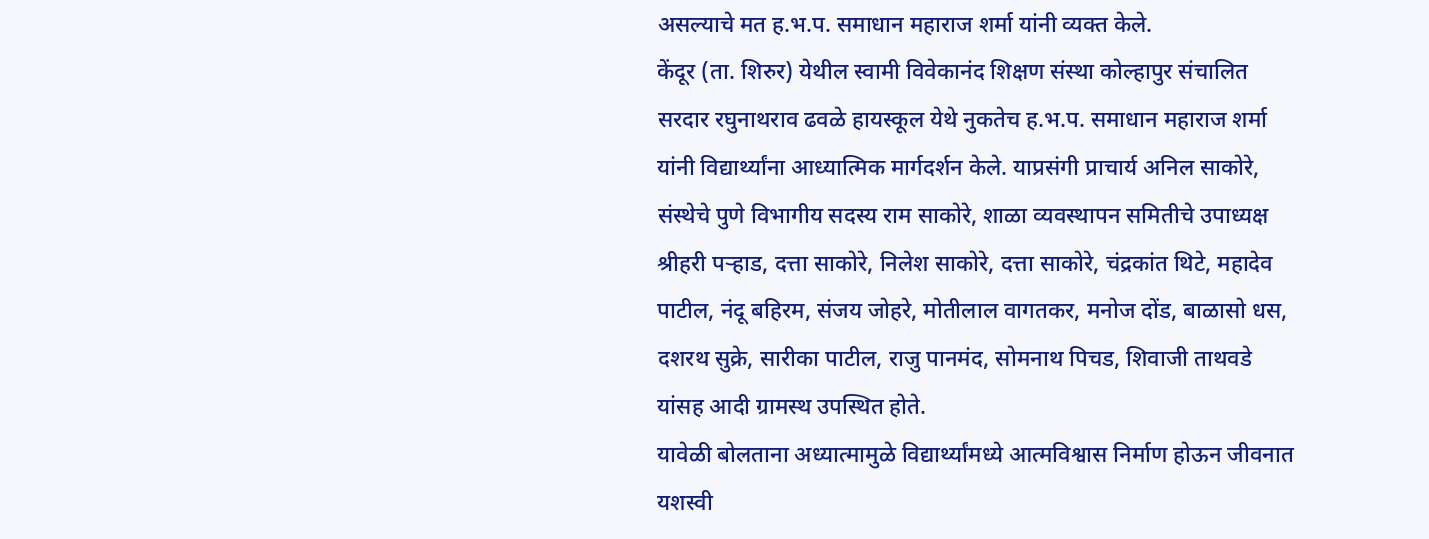असल्याचे मत ह.भ.प. समाधान महाराज शर्मा यांनी व्यक्त केले.
केंदूर (ता. शिरुर) येथील स्वामी विवेकानंद शिक्षण संस्था कोल्हापुर संचालित सरदार रघुनाथराव ढवळे हायस्कूल येथे नुकतेच ह.भ.प. समाधान महाराज शर्मा यांनी विद्यार्थ्यांना आध्यात्मिक मार्गदर्शन केले. याप्रसंगी प्राचार्य अनिल साकोरे, संस्थेचे पुणे विभागीय सदस्य राम साकोरे, शाळा व्यवस्थापन समितीचे उपाध्यक्ष श्रीहरी पऱ्हाड, दत्ता साकोरे, निलेश साकोरे, दत्ता साकोरे, चंद्रकांत थिटे, महादेव पाटील, नंदू बहिरम, संजय जोहरे, मोतीलाल वागतकर, मनोज दोंड, बाळासो धस, दशरथ सुक्रे, सारीका पाटील, राजु पानमंद, सोमनाथ पिचड, शिवाजी ताथवडे यांसह आदी ग्रामस्थ उपस्थित होते.
यावेळी बोलताना अध्यात्मामुळे विद्यार्थ्यांमध्ये आत्मविश्वास निर्माण होऊन जीवनात यशस्वी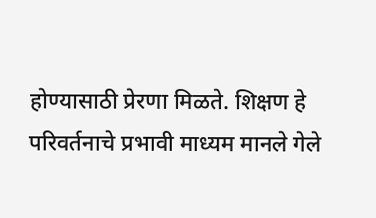होण्यासाठी प्रेरणा मिळते. शिक्षण हे परिवर्तनाचे प्रभावी माध्यम मानले गेले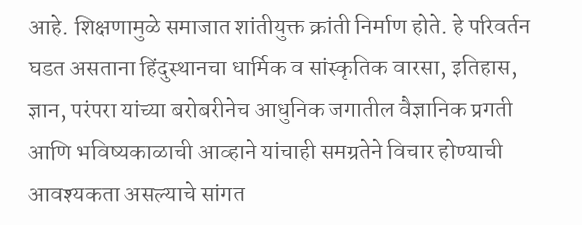आहे. शिक्षणामुळे समाजात शांतीयुक्त क्रांती निर्माण होते. हे परिवर्तन घडत असताना हिंदुस्थानचा धार्मिक व सांस्कृतिक वारसा, इतिहास, ज्ञान, परंपरा यांच्या बरोबरीनेच आधुनिक जगातील वैज्ञानिक प्रगती आणि भविष्यकाळाची आव्हाने यांचाही समग्रतेने विचार होण्याची आवश्यकता असल्याचे सांगत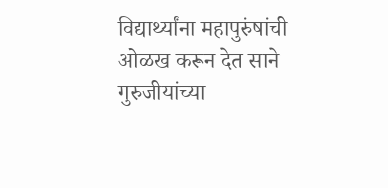विद्यार्थ्यांना महापुरुंषांची ओळख करून देत साने गुरुजीयांच्या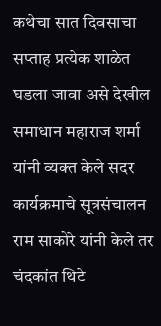कथेचा सात दिवसाचा सप्ताह प्रत्येक शाळेत घडला जावा असे देखील समाधान महाराज शर्मा यांनी व्यक्त केले सदर कार्यक्रमाचे सूत्रसंचालन राम साकोरे यांनी केले तर चंदकांत थिटे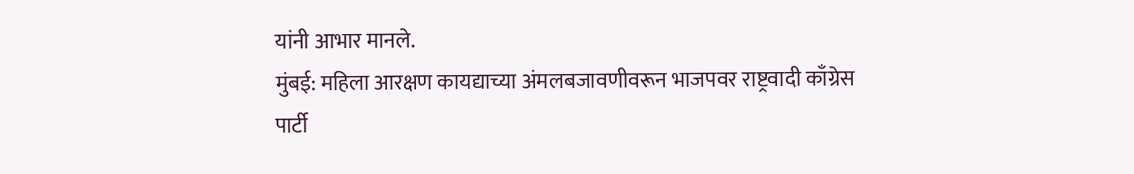यांनी आभार मानले.
मुंबई: महिला आरक्षण कायद्याच्या अंमलबजावणीवरून भाजपवर राष्ट्रवादी काँग्रेस पार्टी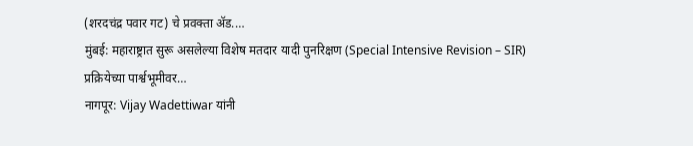(शरदचंद्र पवार गट) चे प्रवक्ता ॲड.…
मुंबई: महाराष्ट्रात सुरू असलेल्या विशेष मतदार यादी पुनरिक्षण (Special Intensive Revision – SIR) प्रक्रियेच्या पार्श्वभूमीवर…
नागपूर: Vijay Wadettiwar यांनी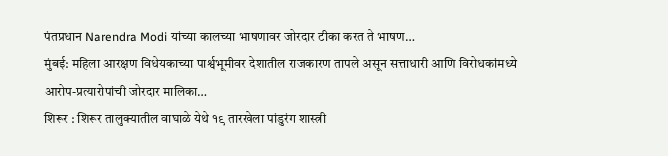पंतप्रधान Narendra Modi यांच्या कालच्या भाषणावर जोरदार टीका करत ते भाषण…
मुंबई: महिला आरक्षण विधेयकाच्या पार्श्वभूमीवर देशातील राजकारण तापले असून सत्ताधारी आणि विरोधकांमध्ये आरोप-प्रत्यारोपांची जोरदार मालिका…
शिरूर : शिरूर तालुक्यातील वाघाळे येथे १९ तारखेला पांडुरंग शास्त्री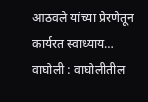आठवले यांच्या प्रेरणेतून कार्यरत स्वाध्याय…
वाघोली : वाघोलीतील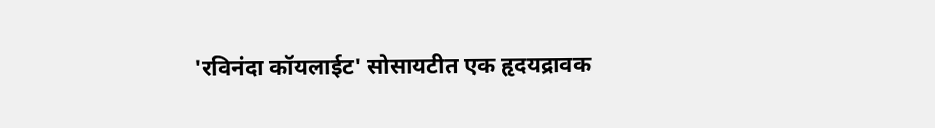'रविनंदा कॉयलाईट' सोसायटीत एक हृदयद्रावक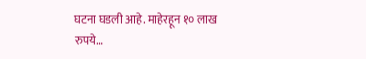घटना घडली आहे. माहेरहून १० लाख रुपये…